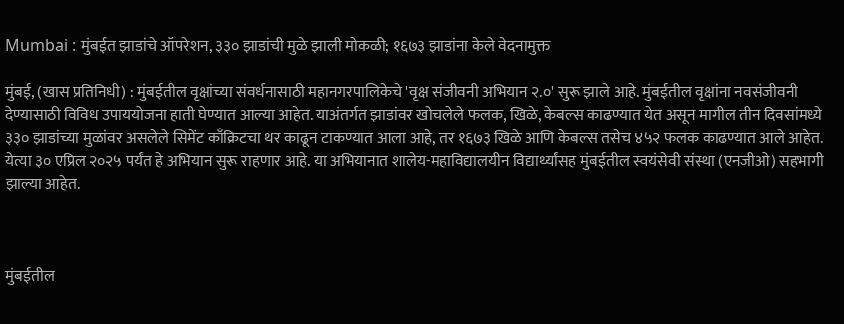Mumbai : मुंबईत झाडांचे ऑपरेशन, ३३० झाडांची मुळे झाली मोकळी; १६७३ झाडांना केले वेदनामुक्त

मुंबई, (खास प्रतिनिधी) : मुंबईतील वृक्षांच्या संवर्धनासाठी महानगरपालिकेचे 'वृक्ष संजीवनी अभियान २.०' सुरू झाले आहे. मुंबईतील वृक्षांना नवसंजीवनी देण्यासाठी विविध उपाययोजना हाती घेण्यात आल्या आहेत. याअंतर्गत झाडांवर खोचलेले फलक, खिळे, केबल्स काढण्यात येत असून मागील तीन दिवसांमध्ये ३३० झाडांच्या मुळांवर असलेले सिमेंट काँक्रिटचा थर काढून टाकण्यात आला आहे, तर १६७३ खिळे आणि केबल्स तसेच ४५२ फलक काढण्यात आले आहेत. येत्या ३० एप्रिल २०२५ पर्यंत हे अभियान सुरू राहणार आहे. या अभियानात शालेय-महाविद्यालयीन विद्यार्थ्यांसह मुंबईतील स्वयंसेवी संस्था (एनजीओ) सहभागी झाल्या आहेत.



मुंबईतील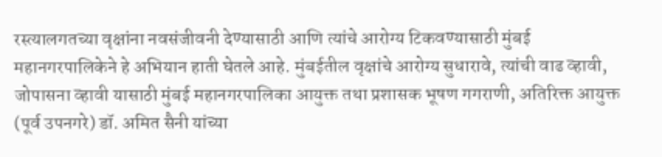रस्त्यालगतच्या वृक्षांना नवसंजीवनी देण्यासाठी आणि त्यांचे आरोग्य टिकवण्यासाठी मुंबई महानगरपालिकेने हे अभियान हाती घेतले आहे. मुंबईतील वृक्षांचे आरोग्य सुधारावे, त्यांची वाढ व्हावी, जोपासना व्हावी यासाठी मुंबई महानगरपालिका आयुक्त तथा प्रशासक भूषण गगराणी, अतिरिक्त आयुक्त (पूर्व उपनगरे) डॉ. अमित सैनी यांच्या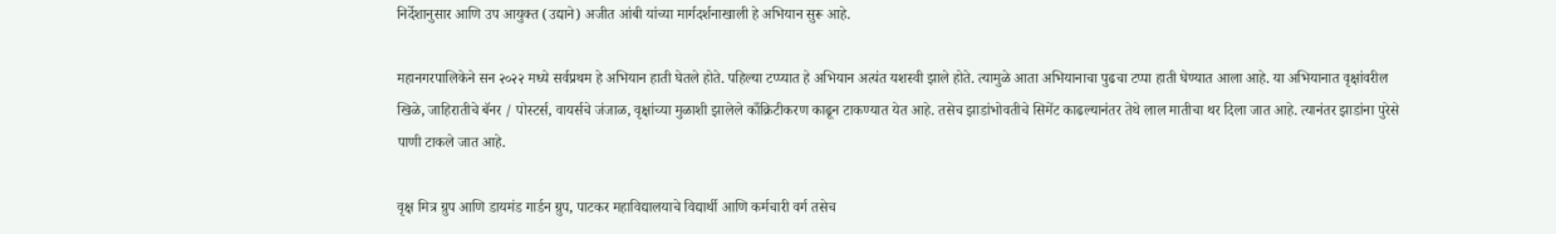निर्देशानुसार आणि उप आयुक्त (उद्याने) अजीत आंबी यांच्या मार्गदर्शनाखाली हे अभियान सुरू आहे.

महानगरपालिकेने सन २०२२ मध्ये सर्वप्रथम हे अभियान हाती घेतले होते. पहिल्या टप्प्यात हे अभियान अत्यंत यशस्वी झाले होते. त्यामुळे आता अभियानाचा पुढचा टप्पा हाती घेण्यात आला आहे. या अभियानात वृक्षांवरील खिळे, जाहिरातीचे बॅनर / पोस्टर्स, वायर्सचे जंजाळ, वृक्षांच्या मुळाशी झालेले काँक्रिटीकरण काढून टाकण्यात येत आहे. तसेच झाडांभोवतीचे सिमेंट काढल्यानंतर तेथे लाल मातीचा थर दिला जात आहे. त्यानंतर झाडांना पुरेसे पाणी टाकले जात आहे.

वृक्ष मित्र ग्रुप आणि डायमंड गार्डन ग्रुप, पाटकर महाविद्यालयाचे विद्यार्थी आणि कर्मचारी वर्ग तसेच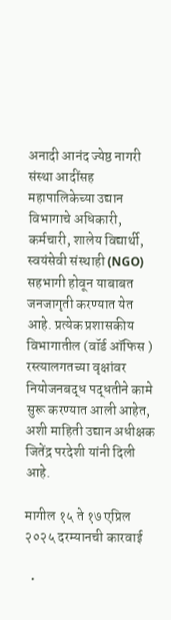अनादी आनंद ज्येष्ठ नागरी संस्था आदींसह महापालिकेच्या उद्यान विभागाचे अधिकारी, कर्मचारी, शालेय विद्यार्थी, स्वयंसेवी संस्थाही (NGO) सहभागी होवून याबाबत जनजागृती करण्यात येत आहे. प्रत्येक प्रशासकीय विभागातील (वॉर्ड ऑफिस ) रस्त्यालगतच्या वृक्षांवर नियोजनबद्ध पद्धतीने कामे सुरू करण्यात आली आहेत, अशी माहिती उद्यान अधीक्षक जितेंद्र परदेशी यांनी दिली आहे.

मागील १५ ते १७ एप्रिल २०२५ दरम्यानची कारवाई

  •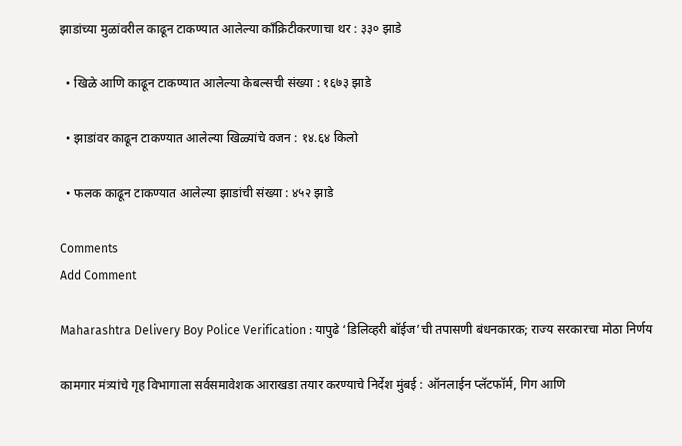झाडांच्या मुळांवरील काढून टाकण्यात आलेल्या काँक्रिटीकरणाचा थर : ३३० झाडे

  • खिळे आणि काढून टाकण्यात आलेल्या केबल्सची संख्या : १६७३ झाडे

  • झाडांवर काढून टाकण्यात आलेल्या खिळ्यांचे वजन : १४.६४ किलो

  • फलक काढून टाकण्यात आलेल्या झाडांची संख्या : ४५२ झाडे

Comments
Add Comment

Maharashtra Delivery Boy Police Verification : यापुढे ‘डिलिव्हरी बॉईज’ची तपासणी बंधनकारक; राज्य सरकारचा मोठा निर्णय

कामगार मंत्र्यांचे गृह विभागाला सर्वसमावेशक आराखडा तयार करण्याचे निर्देश मुंबई : ऑनलाईन प्लॅटफॉर्म, गिग आणि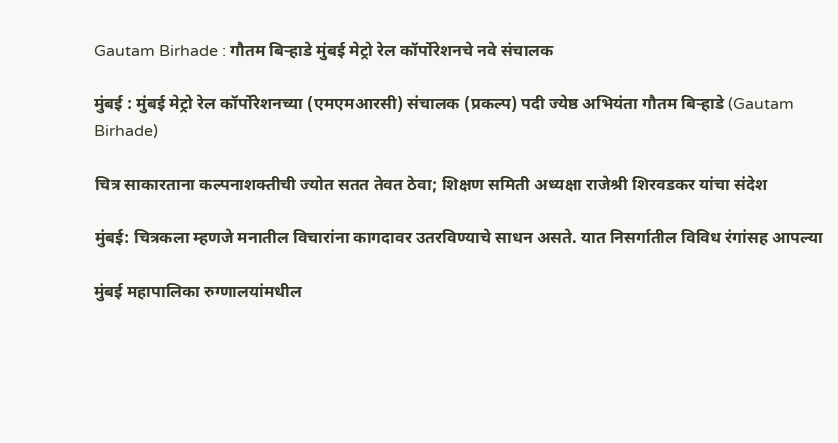Gautam Birhade : गौतम बिर्‍हाडे मुंबई मेट्रो रेल कॉर्पोरेशनचे नवे संचालक

मुंबई : मुंबई मेट्रो रेल कॉर्पोरेशनच्या (एमएमआरसी) संचालक (प्रकल्प) पदी ज्येष्ठ अभियंता गौतम बिर्‍हाडे (Gautam Birhade)

चित्र साकारताना कल्पनाशक्तीची ज्योत सतत तेवत ठेवा; शिक्षण समिती अध्यक्षा राजेश्री शिरवडकर यांचा संदेश

मुंबई: चित्रकला म्हणजे मनातील विचारांना कागदावर उतरविण्याचे साधन असते. यात निसर्गातील विविध रंगांसह आपल्या

मुंबई महापालिका रुग्णालयांमधील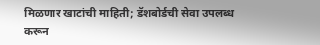मिळणार खाटांची माहिती; डॅशबोर्डची सेवा उपलब्ध करून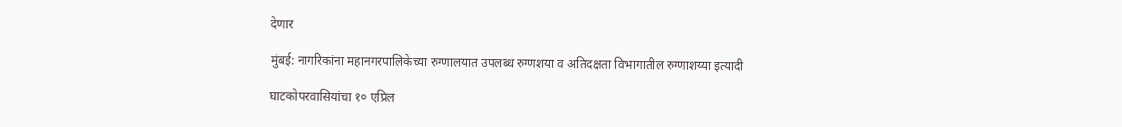देणार

मुंबई: नागरिकांना महानगरपालिकेच्या रुग्णालयात उपलब्ध रुग्णशया व अतिदक्षता विभागातील रुग्णाशय्या इत्यादी

घाटकोपरवासियांचा १० एप्रिल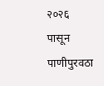२०२६ पासून पाणीपुरवठा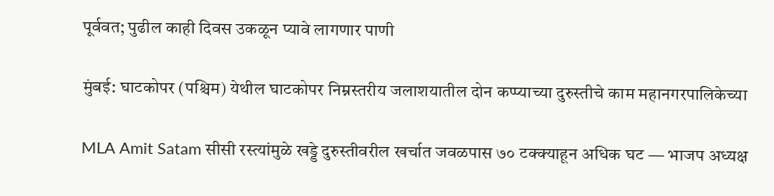पूर्ववत; पुढील काही दिवस उकळून प्यावे लागणार पाणी

मुंबई: घाटकोपर (पश्चिम) येथील घाटकोपर निम्नस्तरीय जलाशयातील दोन कप्प्याच्या दुरुस्तीचे काम महानगरपालिकेच्या

MLA Amit Satam सीसी रस्त्यांमुळे खड्डे दुरुस्तीवरील खर्चात जवळपास ७० टक्क्याहून अधिक घट — भाजप अध्यक्ष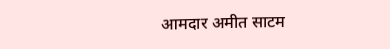आमदार अमीत साटम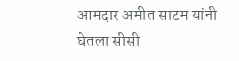आमदार अमीत साटम यांनी घेतला सीसी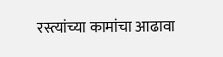रस्त्यांच्या कामांचा आढावा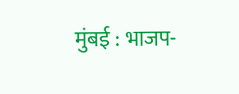मुंबई : भाजप-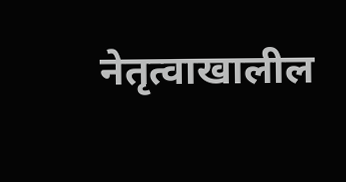नेतृत्वाखालील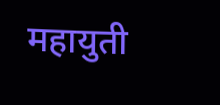महायुती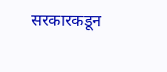सरकारकडून